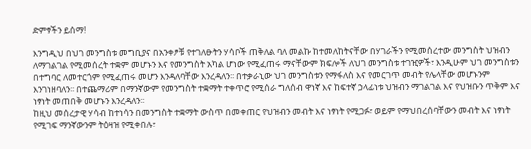ድምፃችን ይሰማ!

እንግዲህ በህገ መንግስቱ መግቢያና በአንቀፆቹ የተገለፁትን ሃሳቦች ጠቅለል ባለ መልኩ ከተመለከትናቸው በሃገራችን የሚመሰረተው መንግስት ህዝብን ለማገልገል የሚመሰረት ተቋም መሆኑን እና የመንግስት አካል ሆነው የሚፈጠሩ ማናቸውም ክፍሎች ለህገ መንግስቱ ተገዢዎች፣ እንዲሁም ህገ መንግስቱን በተግባር ለመተርጎም የሚፈጠሩ መሆን እንዳለባቸው እንረዳለን፡፡ በተቃራኒው ህገ መንግስቱን የማፋለስ እና የመርገጥ መብት የሌላቸው መሆኑንም እንገነዘባለን፡፡ በተጨማሪም በማንኛውም የመንግስት ተቋማት ተቀጥሮ የሚሰራ ግለሰብ ዋነኛ እና ከፍተኛ ኃላፊነቱ ህዝብን ማገልገል እና የህዝቡን ጥቅም እና ነፃነት መጠበቅ መሆኑን እንረዳለን፡፡
ከዚህ መሰረታዊ ሃሳብ ከተነሳን በመንግስት ተቋማት ውስጥ በመቀጠር የህዝብን መብት እና ነፃነት የሚጋፉ፣ ወይም የማህበረሰባቸውን መብት እና ነፃነት የሚገፍ ማንኛውንም ትዕዛዝ የሚቀበሉ፣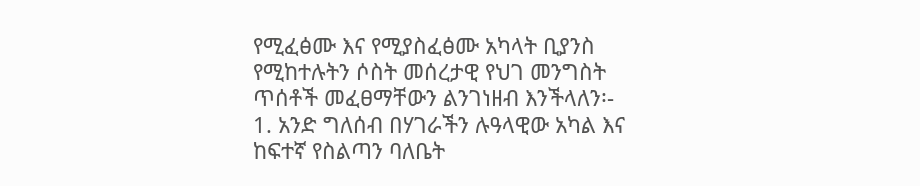የሚፈፅሙ እና የሚያስፈፅሙ አካላት ቢያንስ የሚከተሉትን ሶስት መሰረታዊ የህገ መንግስት ጥሰቶች መፈፀማቸውን ልንገነዘብ እንችላለን፡-
1. አንድ ግለሰብ በሃገራችን ሉዓላዊው አካል እና ከፍተኛ የስልጣን ባለቤት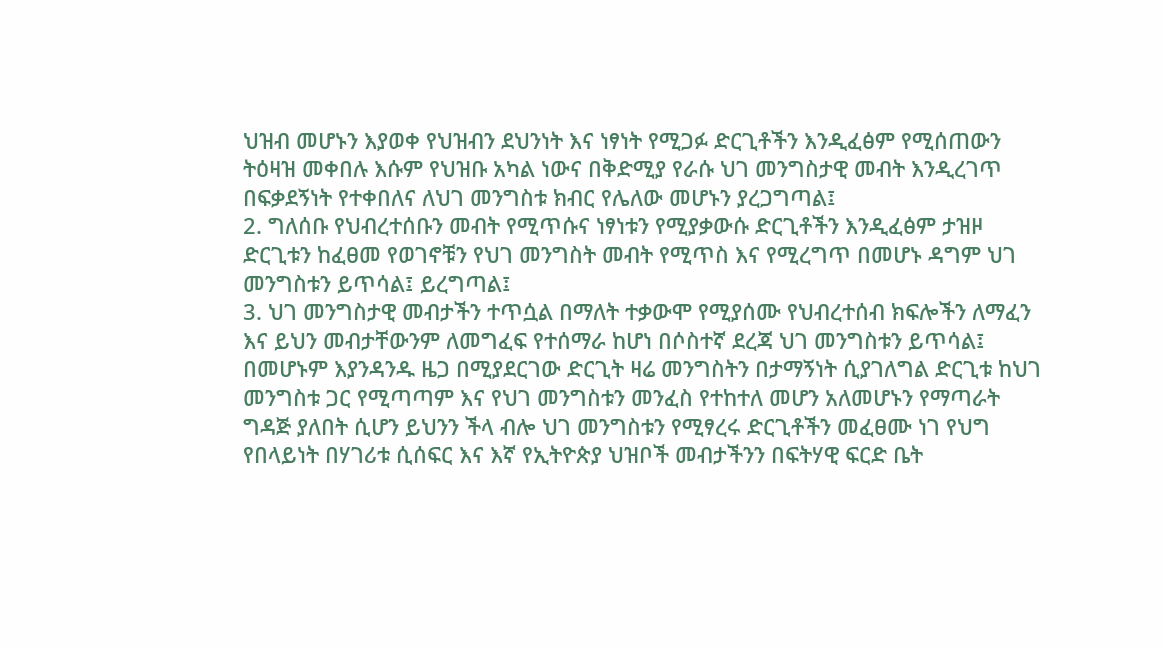ህዝብ መሆኑን እያወቀ የህዝብን ደህንነት እና ነፃነት የሚጋፉ ድርጊቶችን እንዲፈፅም የሚሰጠውን ትዕዛዝ መቀበሉ እሱም የህዝቡ አካል ነውና በቅድሚያ የራሱ ህገ መንግስታዊ መብት እንዲረገጥ በፍቃደኝነት የተቀበለና ለህገ መንግስቱ ክብር የሌለው መሆኑን ያረጋግጣል፤
2. ግለሰቡ የህብረተሰቡን መብት የሚጥሱና ነፃነቱን የሚያቃውሱ ድርጊቶችን እንዲፈፅም ታዝዞ ድርጊቱን ከፈፀመ የወገኖቹን የህገ መንግስት መብት የሚጥስ እና የሚረግጥ በመሆኑ ዳግም ህገ መንግስቱን ይጥሳል፤ ይረግጣል፤
3. ህገ መንግስታዊ መብታችን ተጥሷል በማለት ተቃውሞ የሚያሰሙ የህብረተሰብ ክፍሎችን ለማፈን እና ይህን መብታቸውንም ለመግፈፍ የተሰማራ ከሆነ በሶስተኛ ደረጃ ህገ መንግስቱን ይጥሳል፤
በመሆኑም እያንዳንዱ ዜጋ በሚያደርገው ድርጊት ዛሬ መንግስትን በታማኝነት ሲያገለግል ድርጊቱ ከህገ መንግስቱ ጋር የሚጣጣም እና የህገ መንግስቱን መንፈስ የተከተለ መሆን አለመሆኑን የማጣራት ግዳጅ ያለበት ሲሆን ይህንን ችላ ብሎ ህገ መንግስቱን የሚፃረሩ ድርጊቶችን መፈፀሙ ነገ የህግ የበላይነት በሃገሪቱ ሲሰፍር እና እኛ የኢትዮጵያ ህዝቦች መብታችንን በፍትሃዊ ፍርድ ቤት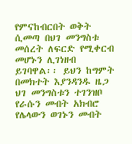የምናከብርበት ወቅት ሲመጣ በህገ መንግስቱ መሰረት ለፍርድ የሚቀርብ መሆኑን ሊገነዘብ ይገባዋል፡፡ ይህን ከግምት በመክተት እያንዳንዱ ዜጋ ህገ መንግስቱን ተገንዝቦ የራሱን መብት አክብሮ የሌላውን ወገኑን መብት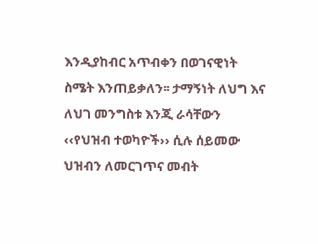እንዲያከብር አጥብቀን በወገናዊነት ስሜት እንጠይቃለን፡፡ ታማኝነት ለህግ እና ለህገ መንግስቱ እንጂ ራሳቸውን ‹‹የህዝብ ተወካዮች›› ሲሉ ሰይመው ህዝብን ለመርገጥና መብት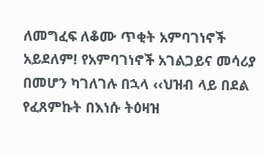ለመግፈፍ ለቆሙ ጥቂት አምባገነኖች አይደለም! የአምባገነኖች አገልጋይና መሳሪያ በመሆን ካገለገሉ በኋላ ‹‹ህዝብ ላይ በደል የፈጸምኩት በእነሱ ትዕዛዝ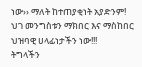ነው›› ማለት ከተጠያቂነት አያድንም!
ህገ መንግስቱን ማክበር እና ማስከበር ህዝባዊ ሀላፊነታችን ነው!!!
ትግላችን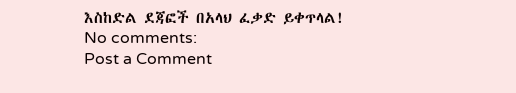እስከድል ደጃፎች በአላህ ፈቃድ ይቀጥላል!
No comments:
Post a Comment